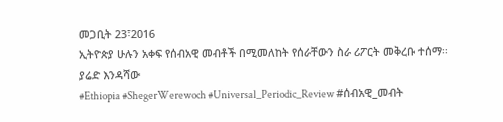መጋቢት 23፣2016
ኢትዮጵያ ሁሉን አቀፍ የሰብአዊ መብቶች በሚመለከት የሰራቸውን ስራ ሪፖርት መቅረቡ ተሰማ፡፡
ያሬድ እንዳሻው
#Ethiopia #ShegerWerewoch #Universal_Periodic_Review #ሰብአዊ_መብት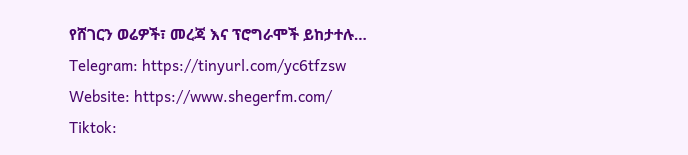የሸገርን ወሬዎች፣ መረጃ እና ፕሮግራሞች ይከታተሉ…
Telegram: https://tinyurl.com/yc6tfzsw
Website: https://www.shegerfm.com/
Tiktok: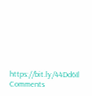https://bit.ly/44Dd6Il
Comments